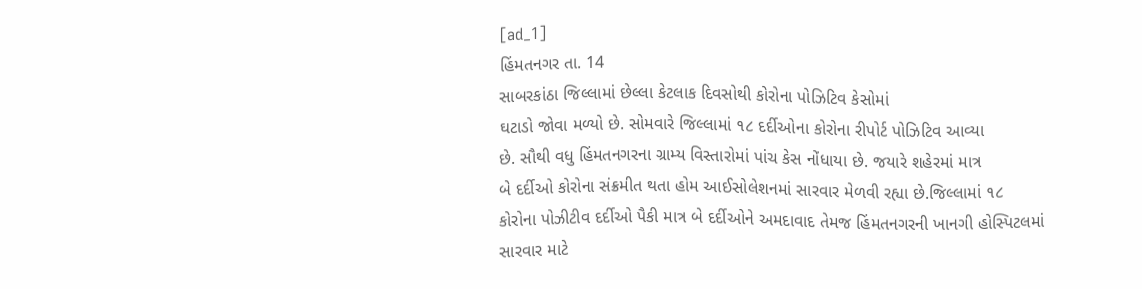[ad_1]
હિંમતનગર તા. 14
સાબરકાંઠા જિલ્લામાં છેલ્લા કેટલાક દિવસોથી કોરોના પોઝિટિવ કેસોમાં
ઘટાડો જોવા મળ્યો છે. સોમવારે જિલ્લામાં ૧૮ દર્દીઓના કોરોના રીપોર્ટ પોઝિટિવ આવ્યા
છે. સૌથી વધુ હિંમતનગરના ગ્રામ્ય વિસ્તારોમાં પાંચ કેસ નોંધાયા છે. જયારે શહેરમાં માત્ર
બે દર્દીઓ કોરોના સંક્રમીત થતા હોમ આઈસોલેશનમાં સારવાર મેળવી રહ્યા છે.જિલ્લામાં ૧૮
કોરોના પોઝીટીવ દર્દીઓ પૈકી માત્ર બે દર્દીઓને અમદાવાદ તેમજ હિંમતનગરની ખાનગી હોસ્પિટલમાં
સારવાર માટે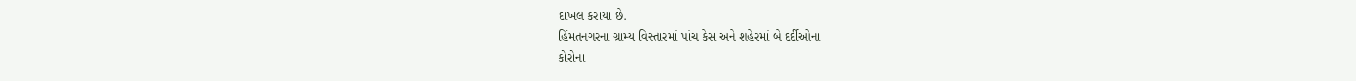દાખલ કરાયા છે.
હિંમતનગરના ગ્રામ્ય વિસ્તારમાં પાંચ કેસ અને શહેરમાં બે દર્દીઓના
કોરોના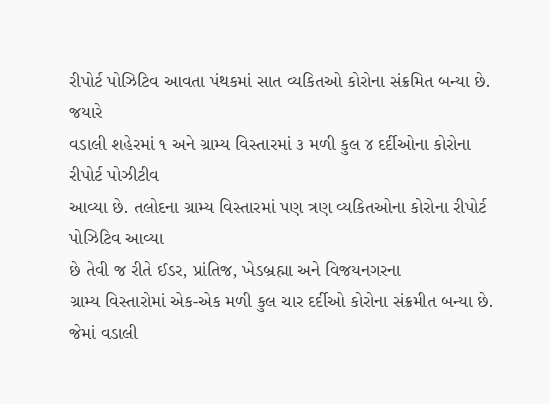રીપોર્ટ પોઝિટિવ આવતા પંથકમાં સાત વ્યકિતઓ કોરોના સંક્રમિત બન્યા છે. જયારે
વડાલી શહેરમાં ૧ અને ગ્રામ્ય વિસ્તારમાં ૩ મળી કુલ ૪ દર્દીઓના કોરોના રીપોર્ટ પોઝીટીવ
આવ્યા છે. તલોદના ગ્રામ્ય વિસ્તારમાં પણ ત્રણ વ્યકિતઓના કોરોના રીપોર્ટ પોઝિટિવ આવ્યા
છે તેવી જ રીતે ઈડર, પ્રાંતિજ, ખેડબ્રહ્મા અને વિજયનગરના
ગ્રામ્ય વિસ્તારોમાં એક-એક મળી કુલ ચાર દર્દીઓ કોરોના સંક્રમીત બન્યા છે. જેમાં વડાલી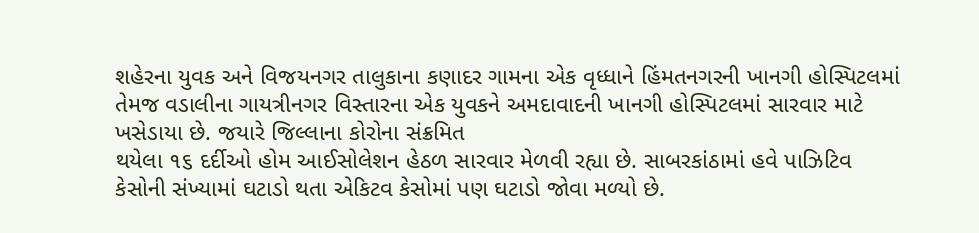શહેરના યુવક અને વિજયનગર તાલુકાના કણાદર ગામના એક વૃધ્ધાને હિંમતનગરની ખાનગી હોસ્પિટલમાં
તેમજ વડાલીના ગાયત્રીનગર વિસ્તારના એક યુવકને અમદાવાદની ખાનગી હોસ્પિટલમાં સારવાર માટે
ખસેડાયા છે. જયારે જિલ્લાના કોરોના સંક્રમિત
થયેલા ૧૬ દર્દીઓ હોમ આઈસોલેશન હેઠળ સારવાર મેળવી રહ્યા છે. સાબરકાંઠામાં હવે પાઝિટિવ
કેસોની સંખ્યામાં ઘટાડો થતા એકિટવ કેસોમાં પણ ઘટાડો જોવા મળ્યો છે.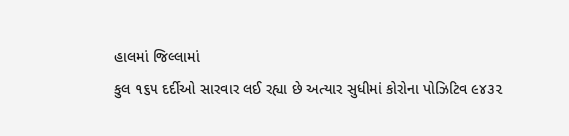હાલમાં જિલ્લામાં
કુલ ૧૬૫ દર્દીઓ સારવાર લઈ રહ્યા છે અત્યાર સુધીમાં કોરોના પોઝિટિવ ૯૪૩૨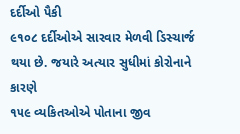દર્દીઓ પૈકી
૯૧૦૮ દર્દીઓએ સારવાર મેળવી ડિસ્ચાર્જ થયા છે. જયારે અત્યાર સુધીમાં કોરોનાને કારણે
૧૫૯ વ્યકિતઓએ પોતાના જીવ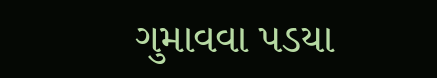ગુમાવવા પડયા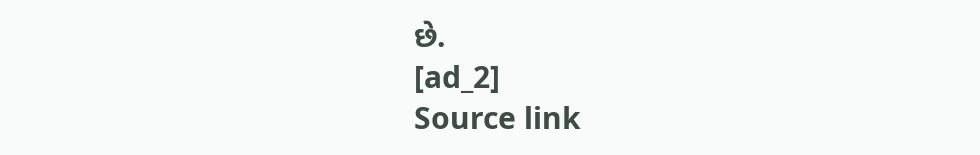છે.
[ad_2]
Source link